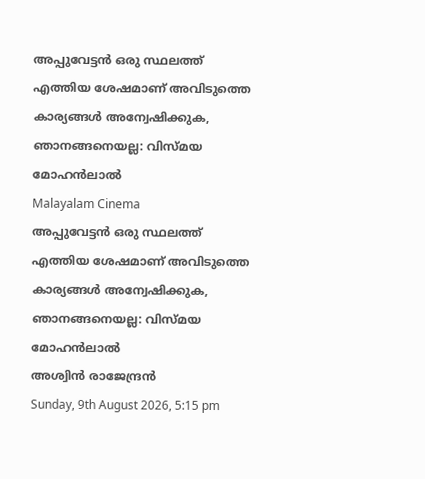അപ്പുവേട്ടന്‍ ഒരു സ്ഥലത്ത് എത്തിയ ശേഷമാണ് അവിടുത്തെ കാര്യങ്ങള്‍ അന്വേഷിക്കുക, ഞാനങ്ങനെയല്ല: വിസ്മയ മോഹന്‍ലാല്‍
Malayalam Cinema
അപ്പുവേട്ടന്‍ ഒരു സ്ഥലത്ത് എത്തിയ ശേഷമാണ് അവിടുത്തെ കാര്യങ്ങള്‍ അന്വേഷിക്കുക, ഞാനങ്ങനെയല്ല: വിസ്മയ മോഹന്‍ലാല്‍
അശ്വിന്‍ രാജേന്ദ്രന്‍
Sunday, 9th August 2026, 5:15 pm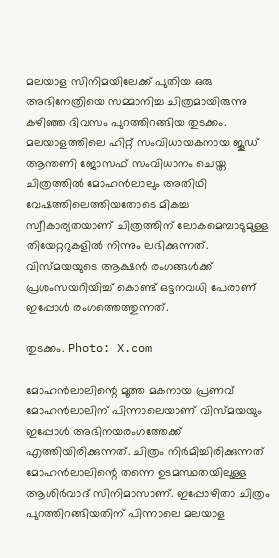മലയാള സിനിമയിലേക്ക് പുതിയ ഒരു അഭിനേത്രിയെ സമ്മാനിച്ച ചിത്രമായിരുന്നു കഴിഞ്ഞ ദിവസം പുറത്തിറങ്ങിയ തുടക്കം. മലയാളത്തിലെ ഹിറ്റ് സംവിധായകനായ ജൂഡ് ആന്തണി ജോസഫ് സംവിധാനം ചെയ്ത ചിത്രത്തില്‍ മോഹന്‍ലാലും അതിഥി വേഷത്തിലെത്തിയതോടെ മികച്ച സ്വീകാര്യതയാണ് ചിത്രത്തിന് ലോകമെമ്പാടുമുള്ള തിയേറ്ററുകളില്‍ നിന്നും ലഭിക്കുന്നത്. വിസ്മയയുടെ ആക്ഷന്‍ രംഗങ്ങള്‍ക്ക് പ്രശംസയറിയിച്ച് കൊണ്ട് ഒട്ടനവധി പേരാണ് ഇപ്പോള്‍ രംഗത്തെത്തുന്നത്.

തുടക്കം. Photo: X.com

മോഹന്‍ലാലിന്റെ മൂത്ത മകനായ പ്രണവ് മോഹന്‍ലാലിന് പിന്നാലെയാണ് വിസ്മയയും ഇപ്പോള്‍ അഭിനയരംഗത്തേക്ക് എത്തിയിരിക്കുന്നത്. ചിത്രം നിര്‍മിച്ചിരിക്കുന്നത് മോഹന്‍ലാലിന്റെ തന്നെ ഉടമസ്ഥതയിലുള്ള ആശിര്‍വാദ് സിനിമാസാണ്. ഇപ്പോഴിതാ ചിത്രം പുറത്തിറങ്ങിയതിന് പിന്നാലെ മലയാള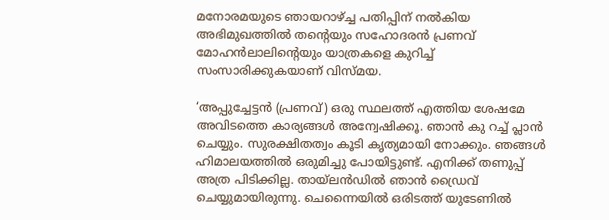മനോരമയുടെ ഞായറാഴ്ച്ച പതിപ്പിന് നല്‍കിയ അഭിമുഖത്തില്‍ തന്റെയും സഹോദരന്‍ പ്രണവ് മോഹന്‍ലാലിന്റെയും യാത്രകളെ കുറിച്ച് സംസാരിക്കുകയാണ് വിസ്മയ.

‘അപ്പുച്ചേട്ടന്‍ (പ്രണവ്) ഒരു സ്ഥലത്ത് എത്തിയ ശേഷമേ അവിടത്തെ കാര്യങ്ങള്‍ അന്വേഷിക്കൂ. ഞാന്‍ കു റച്ച് പ്ലാന്‍ ചെയ്യും. സുരക്ഷിതത്വം കൂടി കൃത്യമായി നോക്കും. ഞങ്ങള്‍ ഹിമാലയത്തില്‍ ഒരുമിച്ചു പോയിട്ടുണ്ട്. എനിക്ക് തണുപ്പ് അത്ര പിടിക്കില്ല. തായ്‌ലന്‍ഡില്‍ ഞാന്‍ ഡ്രൈവ് ചെയ്യുമായിരുന്നു. ചെന്നൈയില്‍ ഒരിടത്ത് യുടേണില്‍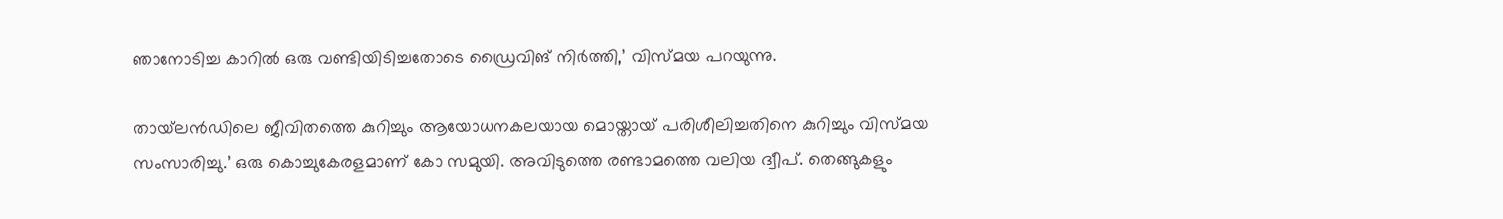ഞാനോടിച്ച കാറില്‍ ഒരു വണ്ടിയിടിച്ചതോടെ ഡ്രൈവിങ് നിര്‍ത്തി,’ വിസ്മയ പറയുന്നു.

തായ്‌ലന്‍ഡിലെ ജീവിതത്തെ കുറിച്ചും ആയോധനകലയായ മൊയ്തായ് പരിശീലിച്ചതിനെ കുറിച്ചും വിസ്മയ സംസാരിച്ചു.’ ഒരു കൊച്ചുകേരളമാണ് കോ സമുയി. അവിടുത്തെ രണ്ടാമത്തെ വലിയ ദ്വീപ്. തെങ്ങുകളും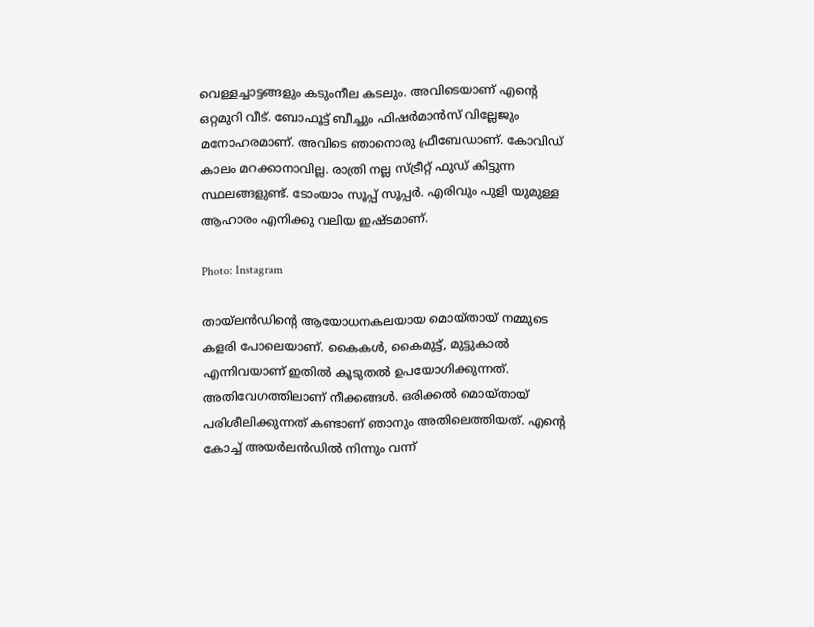വെള്ളച്ചാട്ടങ്ങളും കടുംനീല കടലും. അവിടെയാണ് എന്റെ ഒറ്റമുറി വീട്. ബോഫൂട്ട് ബീച്ചും ഫിഷര്‍മാന്‍സ് വില്ലേജും മനോഹരമാണ്. അവിടെ ഞാനൊരു ഫ്രീബേഡാണ്. കോവിഡ് കാലം മറക്കാനാവില്ല. രാത്രി നല്ല സ്ട്രീറ്റ് ഫുഡ് കിട്ടുന്ന സ്ഥലങ്ങളുണ്ട്. ടോംയാം സൂപ്പ് സൂപ്പര്‍. എരിവും പുളി യുമുള്ള ആഹാരം എനിക്കു വലിയ ഇഷ്ടമാണ്.

Photo: Instagram

തായ്ലന്‍ഡിന്റെ ആയോധനകലയായ മൊയ്തായ് നമ്മുടെ കളരി പോലെയാണ്. കൈകള്‍, കൈമുട്ട്, മുട്ടുകാല്‍ എന്നിവയാണ് ഇതില്‍ കൂടുതല്‍ ഉപയോഗിക്കുന്നത്. അതിവേഗത്തിലാണ് നീക്കങ്ങള്‍. ഒരിക്കല്‍ മൊയ്തായ് പരിശീലിക്കുന്നത് കണ്ടാണ് ഞാനും അതിലെത്തിയത്. എന്റെ കോച്ച് അയര്‍ലന്‍ഡില്‍ നിന്നും വന്ന്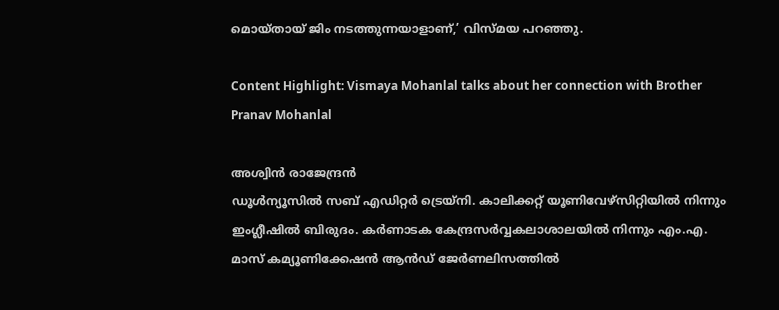മൊയ്തായ് ജിം നടത്തുന്നയാളാണ്,’ വിസ്മയ പറഞ്ഞു.

Content Highlight: Vismaya Mohanlal talks about her connection with Brother Pranav Mohanlal

അശ്വിന്‍ രാജേന്ദ്രന്‍
ഡൂള്‍ന്യൂസില്‍ സബ് എഡിറ്റര്‍ ട്രെയ്‌നി. കാലിക്കറ്റ് യൂണിവേഴ്സിറ്റിയില്‍ നിന്നും ഇംഗ്ലീഷില്‍ ബിരുദം. കര്‍ണാടക കേന്ദ്രസര്‍വ്വകലാശാലയില്‍ നിന്നും എം.എ. മാസ് കമ്യൂണിക്കേഷന്‍ ആന്‍ഡ് ജേര്‍ണലിസത്തില്‍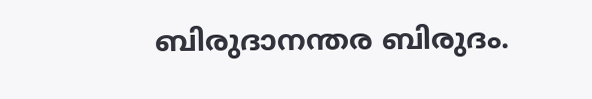ബിരുദാനന്തര ബിരുദം.